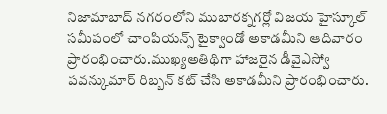నిజామాబాద్ నగరంలోని ముబారక్నగర్లో విజయ హైస్కూల్ సమీపంలో చాంపియన్స్ టైక్వాండో అకాడమీని ఆదివారం ప్రారంభించారు.ముఖ్యఅతిథిగా హాజరైన డీవైఎస్వో పవన్కుమార్ రిబ్బన్ కట్ చేసి అకాడమీని ప్రారంభించారు.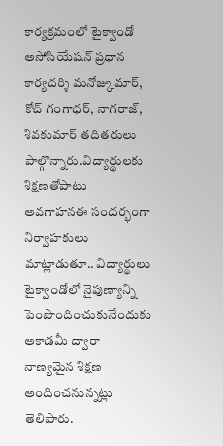కార్యక్రమంలో టైక్వాండో అసోసియేషన్ ప్రధాన కార్యదర్శి మనోజ్కుమార్, కోచ్ గంగాధర్, నాగరాజ్, శివకుమార్ తదితరులు పాల్గొన్నారు.విద్యార్థులకు శిక్షణతోపాటు అవగాహనఈ సందర్భంగా నిర్వాహకులు మాట్లాడుతూ.. విద్యార్థులు టైక్వాండోలో నైపుణ్యాన్ని పెంపొందించుకునేందుకు అకాడమీ ద్వారా నాణ్యమైన శిక్షణ అందించనున్నట్లు తెలిపారు.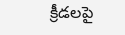క్రీడలపై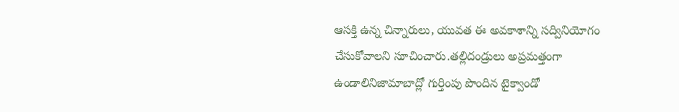ఆసక్తి ఉన్న చిన్నారులు, యువత ఈ అవకాశాన్ని సద్వినియోగం చేసుకోవాలని సూచించారు.తల్లిదండ్రులు అప్రమత్తంగా ఉండాలినిజామాబాద్లో గుర్తింపు పొందిన టైక్వాండో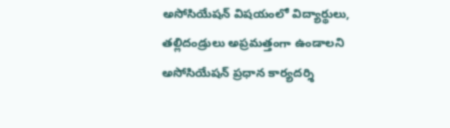అసోసియేషన్ విషయంలో విద్యార్థులు, తల్లిదండ్రులు అప్రమత్తంగా ఉండాలని అసోసియేషన్ ప్రధాన కార్యదర్శి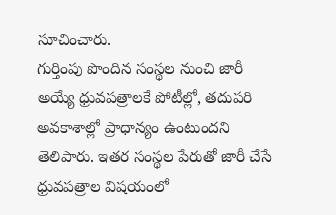సూచించారు.
గుర్తింపు పొందిన సంస్థల నుంచి జారీ అయ్యే ధ్రువపత్రాలకే పోటీల్లో, తదుపరి అవకాశాల్లో ప్రాధాన్యం ఉంటుందని తెలిపారు. ఇతర సంస్థల పేరుతో జారీ చేసే ధ్రువపత్రాల విషయంలో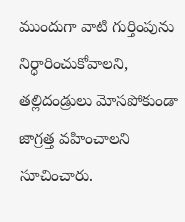ముందుగా వాటి గుర్తింపును నిర్ధారించుకోవాలని, తల్లిదండ్రులు మోసపోకుండా జాగ్రత్త వహించాలని సూచించారు.